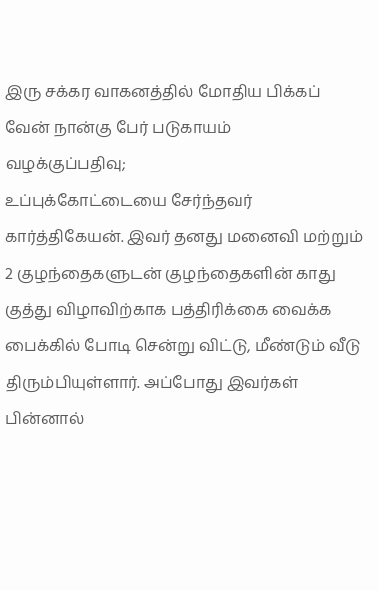இரு சக்கர வாகனத்தில் மோதிய பிக்கப் வேன் நான்கு பேர் படுகாயம்
வழக்குப்பதிவு;
உப்புக்கோட்டையை சேர்ந்தவர் கார்த்திகேயன். இவர் தனது மனைவி மற்றும் 2 குழந்தைகளுடன் குழந்தைகளின் காது குத்து விழாவிற்காக பத்திரிக்கை வைக்க பைக்கில் போடி சென்று விட்டு, மீண்டும் வீடு திரும்பியுள்ளார். அப்போது இவர்கள் பின்னால்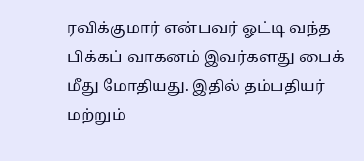ரவிக்குமார் என்பவர் ஓட்டி வந்த பிக்கப் வாகனம் இவர்களது பைக் மீது மோதியது. இதில் தம்பதியர் மற்றும்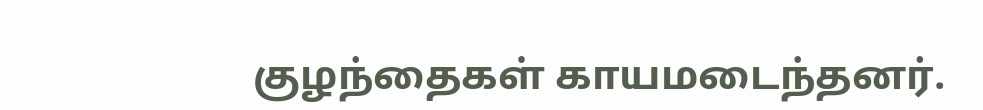குழந்தைகள் காயமடைந்தனர்.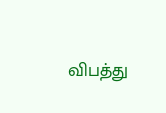விபத்து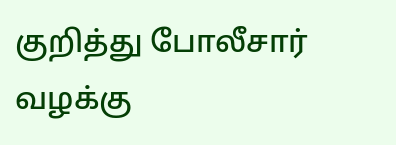குறித்து போலீசார் வழக்கு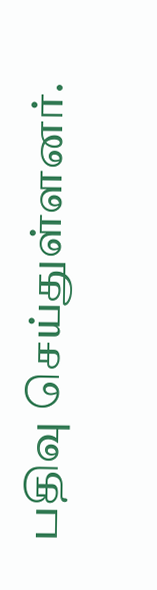பதிவு செய்துள்ளனர்.